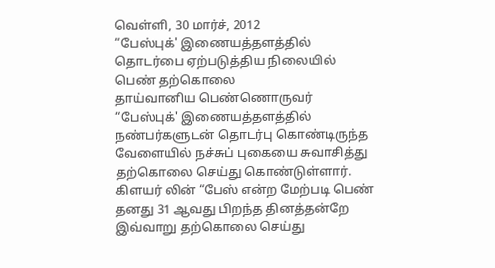வெள்ளி, 30 மார்ச், 2012
“பேஸ்புக்' இணையத்தளத்தில் தொடர்பை ஏற்படுத்திய நிலையில் பெண் தற்கொலை
தாய்வானிய பெண்ணொருவர் “பேஸ்புக்' இணையத்தளத்தில் நண்பர்களுடன் தொடர்பு கொண்டிருந்த வேளையில் நச்சுப் புகையை சுவாசித்து தற்கொலை செய்து கொண்டுள்ளார். கிளயர் லின் “பேஸ் என்ற மேற்படி பெண் தனது 31 ஆவது பிறந்த தினத்தன்றே இவ்வாறு தற்கொலை செய்து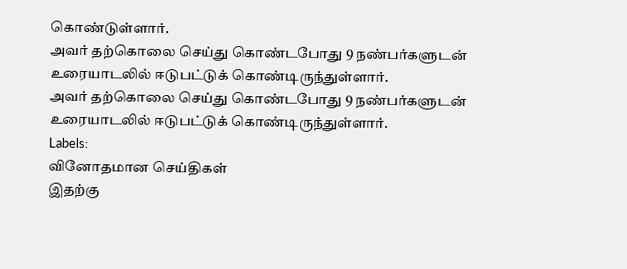கொண்டுள்ளார்.
அவர் தற்கொலை செய்து கொண்டபோது 9 நண்பர்களுடன் உரையாடலில் ஈடுபட்டுக் கொண்டிருந்துள்ளார்.
அவர் தற்கொலை செய்து கொண்டபோது 9 நண்பர்களுடன் உரையாடலில் ஈடுபட்டுக் கொண்டிருந்துள்ளார்.
Labels:
வினோதமான செய்திகள்
இதற்கு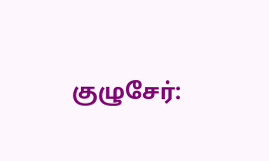குழுசேர்: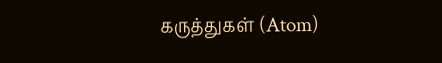கருத்துகள் (Atom)